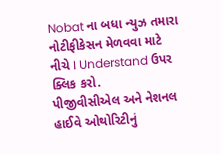Nobat ના બધા ન્યુઝ તમારા નોટીફીકેસન મેળવવા માટે નીચે I Understand ઉપર ક્લિક કરો.
પીજીવીસીએલ અને નેશનલ હાઈવે ઓથોરિટીનું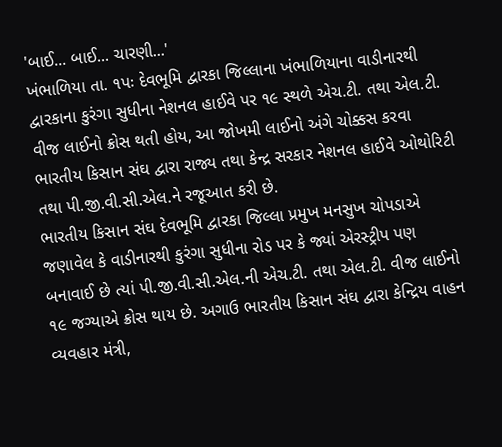'બાઈ... બાઈ... ચારણી...'
ખંભાળિયા તા. ૧પઃ દેવભૂમિ દ્વારકા જિલ્લાના ખંભાળિયાના વાડીનારથી દ્વારકાના કુરંગા સુધીના નેશનલ હાઈવે પર ૧૯ સ્થળે એચ.ટી. તથા એલ.ટી. વીજ લાઈનો ક્રોસ થતી હોય, આ જોખમી લાઈનો અંગે ચોક્કસ કરવા ભારતીય કિસાન સંઘ દ્વારા રાજ્ય તથા કેન્દ્ર સરકાર નેશનલ હાઈવે ઓથોરિટી તથા પી.જી.વી.સી.એલ.ને રજૂઆત કરી છે.
ભારતીય કિસાન સંઘ દેવભૂમિ દ્વારકા જિલ્લા પ્રમુખ મનસુખ ચોપડાએ જણાવેલ કે વાડીનારથી કુરંગા સુધીના રોડ પર કે જ્યાં એરસ્ટ્રીપ પણ બનાવાઈ છે ત્યાં પી.જી.વી.સી.એલ.ની એચ.ટી. તથા એલ.ટી. વીજ લાઈનો ૧૯ જગ્યાએ ક્રોસ થાય છે. અગાઉ ભારતીય કિસાન સંઘ દ્વારા કેન્દ્રિય વાહન વ્યવહાર મંત્રી,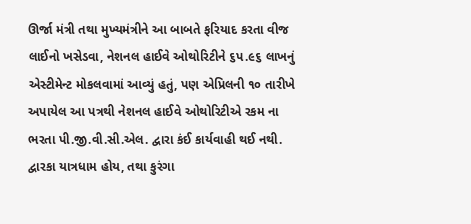ઊર્જા મંત્રી તથા મુખ્યમંત્રીને આ બાબતે ફરિયાદ કરતા વીજ લાઈનો ખસેડવા, નેશનલ હાઈવે ઓથોરિટીને ૬પ.૯૬ લાખનું એસ્ટીમેન્ટ મોકલવામાં આવ્યું હતું, પણ એપ્રિલની ૧૦ તારીખે અપાયેલ આ પત્રથી નેશનલ હાઈવે ઓથોરિટીએ રકમ ના ભરતા પી.જી.વી.સી.એલ. દ્વારા કંઈ કાર્યવાહી થઈ નથી.
દ્વારકા યાત્રધામ હોય, તથા કુરંગા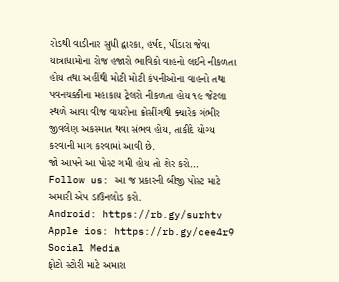રોડથી વાડીનાર સુધી દ્વારકા, હર્ષદ, પીંડારા જેવા યાત્રાધામોના રોજ હજારો ભાવિકો વાહનો લઈને નીકળતા હોય તથા અહીંથી મોટી મોટી કંપનીઓના વાહનો તથા પવનચક્કીના મહાકાય ટ્રેલરો નીકળતા હોય ૧૯ જેટલા સ્થળે આવા વીજ વાયરોના ક્રોસીંગથી ક્યારેક ગંભીર જીવલેણ અકસ્માત થવા સંભવ હોય, તાકીદે યોગ્ય કરવાની માગ કરવામાં આવી છે.
જો આપને આ પોસ્ટ ગમી હોય તો શેર કરો...
Follow us: આ જ પ્રકારની બીજી પોસ્ટ માટે અમારી એપ ડાઉનલોડ કરો.
Android: https://rb.gy/surhtv
Apple ios: https://rb.gy/cee4r9
Social Media
ફોટો સ્ટોરી માટે અમારા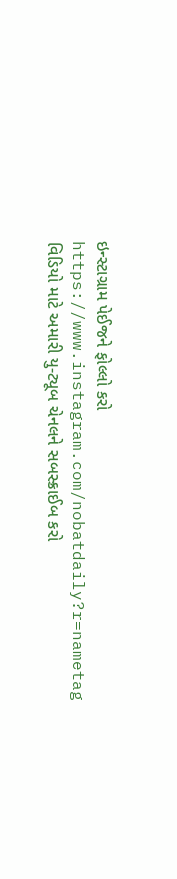ઇન્સ્ટાગ્રામ પેઈજને ફોલ્લો કરો
https://www.instagram.com/nobatdaily?r=nametag
વિડિયો માટે અમારી યુ-ટ્યૂબ ચેનલને સબસ્ક્રાઈબ કરો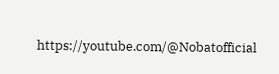https://youtube.com/@Nobatofficial